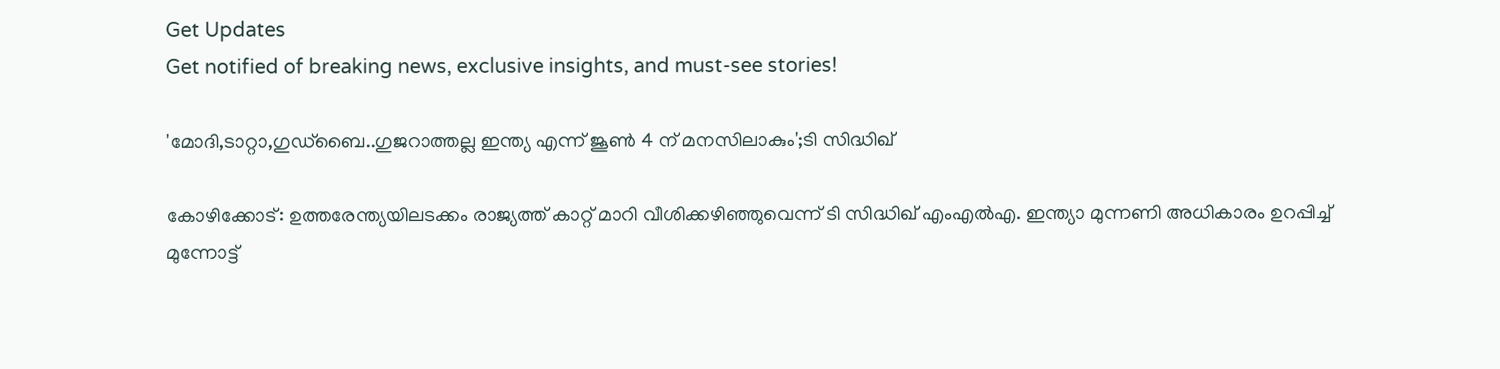Get Updates
Get notified of breaking news, exclusive insights, and must-see stories!

'മോദി,ടാറ്റാ,ഗുഡ്ബൈ..ഗുജറാത്തല്ല ഇന്ത്യ എന്ന് ജൂൺ 4 ന് മനസിലാകും';ടി സിദ്ധിഖ്

കോഴിക്കോട്: ഉത്തരേന്ത്യയിലടക്കം രാജ്യത്ത് കാറ്റ് മാറി വീശിക്കഴിഞ്ഞുവെന്ന് ടി സിദ്ധിഖ് എംഎൽഎ. ഇന്ത്യാ മുന്നണി അധികാരം ഉറപ്പിച്ച് മുന്നോട്ട്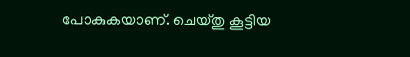പോകുകയാണ്. ചെയ്തു കൂട്ടിയ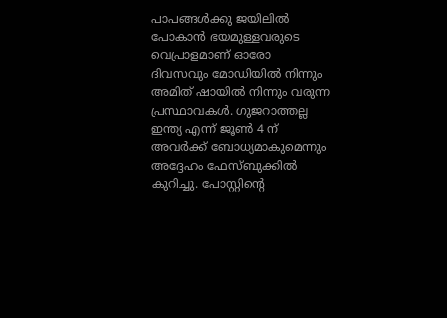പാപങ്ങൾക്കു ജയിലിൽ പോകാൻ ഭയമുള്ളവരുടെ വെപ്രാളമാണ് ഓരോ ദിവസവും മോഡിയിൽ നിന്നും അമിത് ഷായിൽ നിന്നും വരുന്ന പ്രസ്ഥാവകൾ. ഗുജറാത്തല്ല ഇന്ത്യ എന്ന് ജൂൺ 4 ന് അവർക്ക് ബോധ്യമാകുമെന്നും അദ്ദേഹം ഫേസ്ബുക്കിൽ കുറിച്ചു. പോസ്റ്റിന്റെ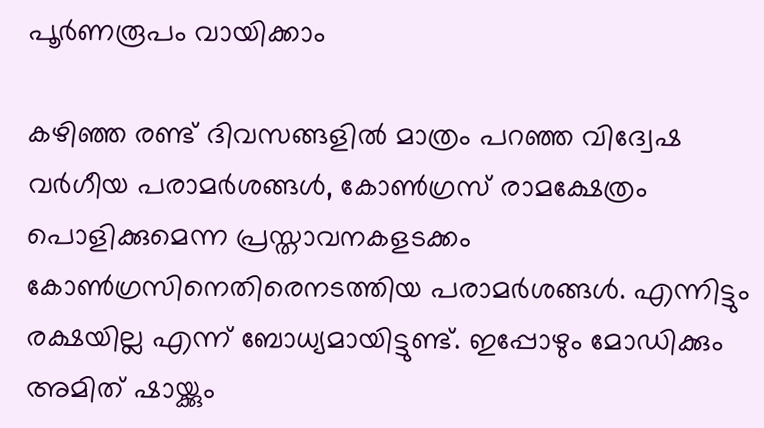പൂർണരൂപം വായിക്കാം

കഴിഞ്ഞ രണ്ട് ദിവസങ്ങളിൽ മാത്രം പറഞ്ഞ വിദ്വേഷ വർഗീയ പരാമർശങ്ങൾ, കോൺഗ്രസ് രാമക്ഷേത്രം പൊളിക്കുമെന്ന പ്രസ്താവനകളടക്കം കോൺഗ്രസിനെതിരെനടത്തിയ പരാമർശങ്ങൾ. എന്നിട്ടും രക്ഷയില്ല എന്ന് ബോധ്യമായിട്ടുണ്ട്. ഇപ്പോഴും മോഡിക്കും അമിത് ഷായ്ക്കും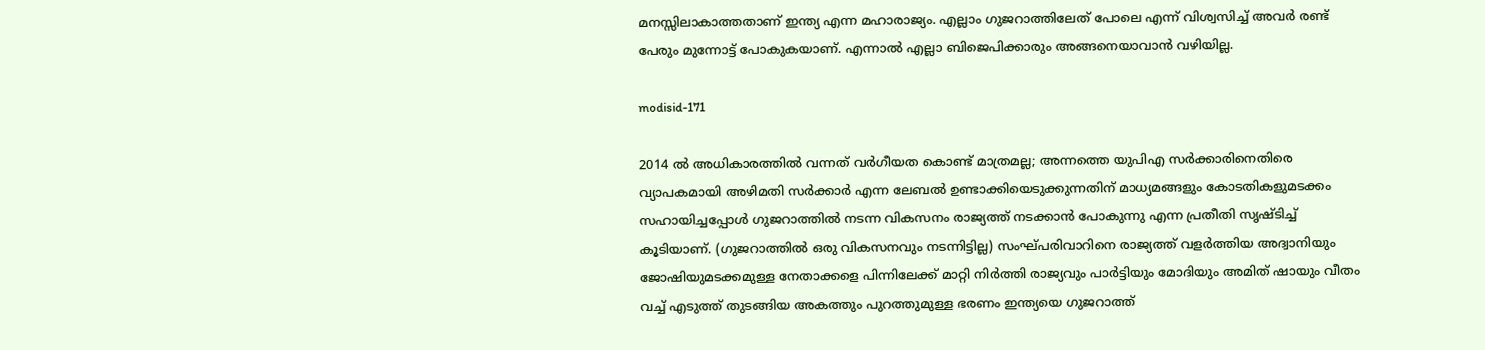മനസ്സിലാകാത്തതാണ് ഇന്ത്യ എന്ന മഹാരാജ്യം. എല്ലാം ഗുജറാത്തിലേത് പോലെ എന്ന് വിശ്വസിച്ച് അവർ രണ്ട് പേരും മുന്നോട്ട് പോകുകയാണ്. എന്നാൽ എല്ലാ ബിജെപിക്കാരും അങ്ങനെയാവാൻ വഴിയില്ല.

modisid-171

2014 ൽ അധികാരത്തിൽ വന്നത് വർഗീയത കൊണ്ട് മാത്രമല്ല; അന്നത്തെ യുപിഎ സർക്കാരിനെതിരെ വ്യാപകമായി അഴിമതി സർക്കാർ എന്ന ലേബൽ ഉണ്ടാക്കിയെടുക്കുന്നതിന് മാധ്യമങ്ങളും കോടതികളുമടക്കം സഹായിച്ചപ്പോൾ ഗുജറാത്തിൽ നടന്ന വികസനം രാജ്യത്ത് നടക്കാൻ പോകുന്നു എന്ന പ്രതീതി സൃഷ്ടിച്ച് കൂടിയാണ്. (ഗുജറാത്തിൽ ഒരു വികസനവും നടന്നിട്ടില്ല) സംഘ്പരിവാറിനെ രാജ്യത്ത് വളർത്തിയ അദ്വാനിയും ജോഷിയുമടക്കമുള്ള നേതാക്കളെ പിന്നിലേക്ക് മാറ്റി നിർത്തി രാജ്യവും പാർട്ടിയും മോദിയും അമിത് ഷായും വീതം വച്ച് എടുത്ത് തുടങ്ങിയ അകത്തും പുറത്തുമുള്ള ഭരണം ഇന്ത്യയെ ഗുജറാത്ത്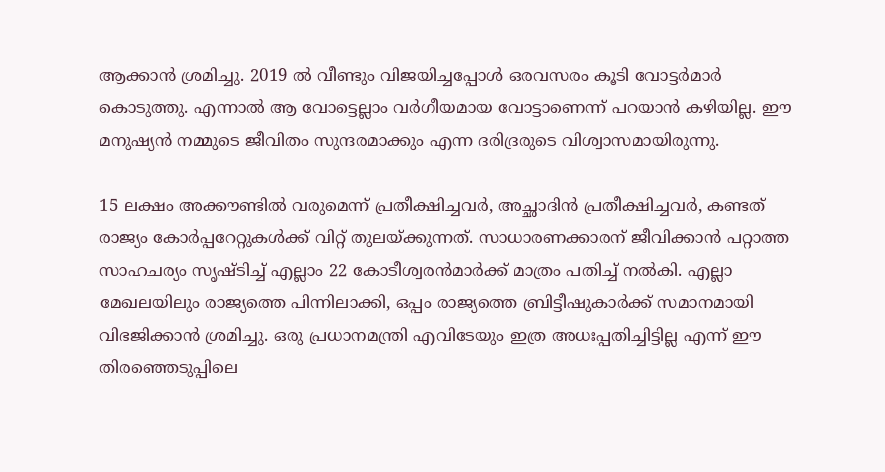ആക്കാൻ ശ്രമിച്ചു. 2019 ൽ വീണ്ടും വിജയിച്ചപ്പോൾ ഒരവസരം കൂടി വോട്ടർമാർ കൊടുത്തു. എന്നാൽ ആ വോട്ടെല്ലാം വർഗീയമായ വോട്ടാണെന്ന് പറയാൻ കഴിയില്ല. ഈ മനുഷ്യൻ നമ്മുടെ ജീവിതം സുന്ദരമാക്കും എന്ന ദരിദ്രരുടെ വിശ്വാസമായിരുന്നു.

15 ലക്ഷം അക്കൗണ്ടിൽ വരുമെന്ന് പ്രതീക്ഷിച്ചവർ, അച്ഛാദിൻ പ്രതീക്ഷിച്ചവർ, കണ്ടത് രാജ്യം കോർപ്പറേറ്റുകൾക്ക് വിറ്റ് തുലയ്ക്കുന്നത്. സാധാരണക്കാരന് ജീവിക്കാൻ പറ്റാത്ത സാഹചര്യം സൃഷ്ടിച്ച് എല്ലാം 22 കോടീശ്വരൻമാർക്ക് മാത്രം പതിച്ച് നൽകി. എല്ലാ മേഖലയിലും രാജ്യത്തെ പിന്നിലാക്കി, ഒപ്പം രാജ്യത്തെ ബ്രിട്ടീഷുകാർക്ക് സമാനമായി വിഭജിക്കാൻ ശ്രമിച്ചു. ഒരു പ്രധാനമന്ത്രി എവിടേയും ഇത്ര അധഃപ്പതിച്ചിട്ടില്ല എന്ന് ഈ തിരഞ്ഞെടുപ്പിലെ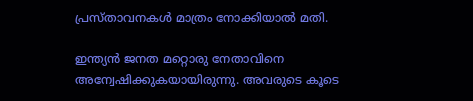പ്രസ്താവനകൾ മാത്രം നോക്കിയാൽ മതി.

ഇന്ത്യൻ ജനത മറ്റൊരു നേതാവിനെ അന്വേഷിക്കുകയായിരുന്നു. അവരുടെ കൂടെ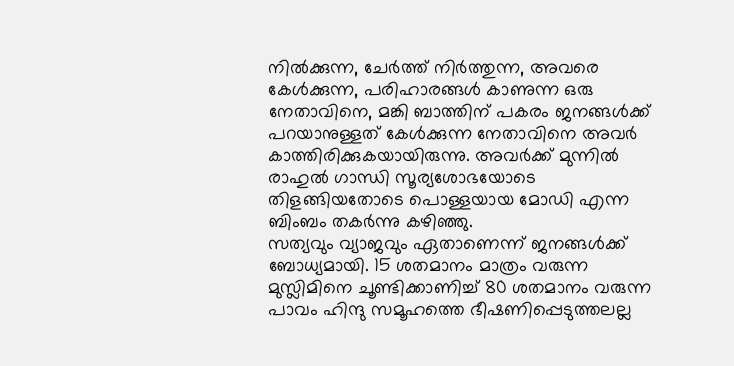നിൽക്കുന്ന, ചേർത്ത് നിർത്തുന്ന, അവരെ കേൾക്കുന്ന, പരിഹാരങ്ങൾ കാണുന്ന ഒരു നേതാവിനെ, മങ്കി ബാത്തിന് പകരം ജനങ്ങൾക്ക് പറയാനുള്ളത് കേൾക്കുന്ന നേതാവിനെ അവർ കാത്തിരിക്കുകയായിരുന്നു. അവർക്ക് മുന്നിൽ രാഹുൽ ഗാന്ധി സൂര്യശോഭയോടെ തിളങ്ങിയതോടെ പൊള്ളയായ മോഡി എന്ന ബിംബം തകർന്നു കഴിഞ്ഞു.
സത്യവും വ്യാജവും ഏതാണെന്ന് ജനങ്ങൾക്ക് ബോധ്യമായി. 15 ശതമാനം മാത്രം വരുന്ന മുസ്ലിമിനെ ചൂണ്ടിക്കാണിച്ച് 80 ശതമാനം വരുന്ന പാവം ഹിന്ദു സമൂഹത്തെ ഭീഷണിപ്പെടുത്തലല്ല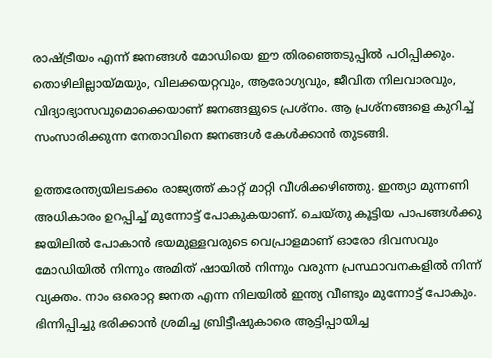രാഷ്ട്രീയം എന്ന് ജനങ്ങൾ മോഡിയെ ഈ തിരഞ്ഞെടുപ്പിൽ പഠിപ്പിക്കും. തൊഴിലില്ലായ്മയും, വിലക്കയറ്റവും, ആരോഗ്യവും, ജീവിത നിലവാരവും, വിദ്യാഭ്യാസവുമൊക്കെയാണ് ജനങ്ങളുടെ പ്രശ്നം. ആ പ്രശ്നങ്ങളെ കുറിച്ച് സംസാരിക്കുന്ന നേതാവിനെ ജനങ്ങൾ കേൾക്കാൻ തുടങ്ങി.

ഉത്തരേന്ത്യയിലടക്കം രാജ്യത്ത് കാറ്റ് മാറ്റി വീശിക്കഴിഞ്ഞു. ഇന്ത്യാ മുന്നണി അധികാരം ഉറപ്പിച്ച് മുന്നോട്ട് പോകുകയാണ്. ചെയ്തു കൂട്ടിയ പാപങ്ങൾക്കു ജയിലിൽ പോകാൻ ഭയമുള്ളവരുടെ വെപ്രാളമാണ് ഓരോ ദിവസവും മോഡിയിൽ നിന്നും അമിത് ഷായിൽ നിന്നും വരുന്ന പ്രസ്ഥാവനകളിൽ നിന്ന് വ്യക്തം. നാം ഒരൊറ്റ ജനത എന്ന നിലയിൽ ഇന്ത്യ വീണ്ടും മുന്നോട്ട് പോകും. ഭിന്നിപ്പിച്ചു ഭരിക്കാൻ ശ്രമിച്ച ബ്രിട്ടീഷുകാരെ ആട്ടിപ്പായിച്ച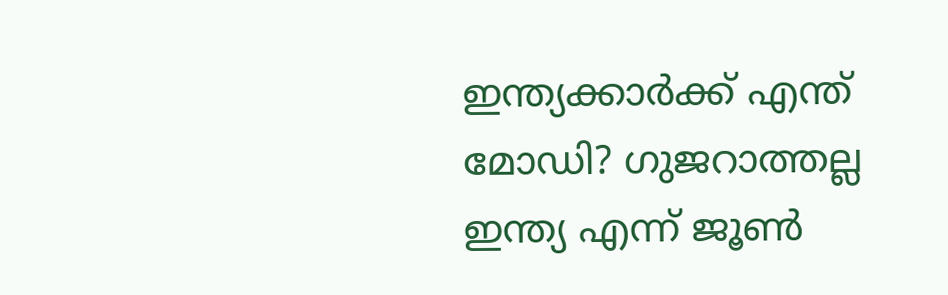ഇന്ത്യക്കാർക്ക് എന്ത് മോഡി? ഗുജറാത്തല്ല ഇന്ത്യ എന്ന് ജൂൺ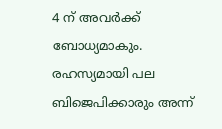4 ന് അവർക്ക് ബോധ്യമാകും. രഹസ്യമായി പല ബിജെപിക്കാരും അന്ന്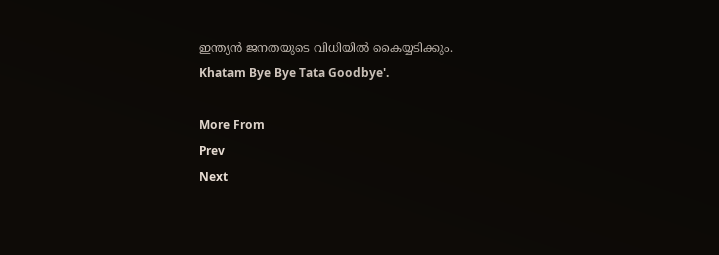ഇന്ത്യൻ ജനതയുടെ വിധിയിൽ കൈയ്യടിക്കും.
Khatam Bye Bye Tata Goodbye'.

More From
Prev
Next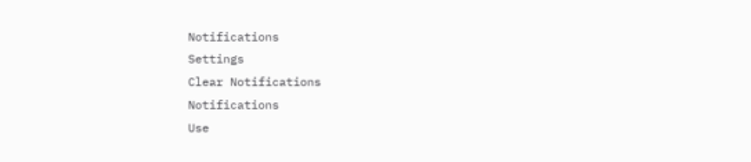Notifications
Settings
Clear Notifications
Notifications
Use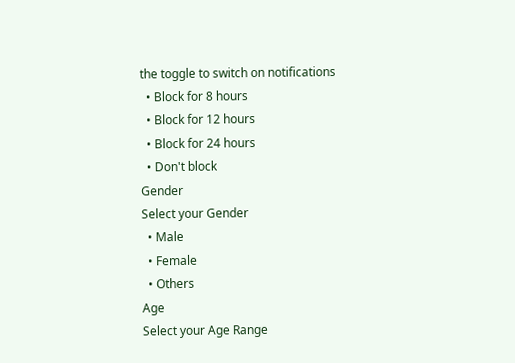the toggle to switch on notifications
  • Block for 8 hours
  • Block for 12 hours
  • Block for 24 hours
  • Don't block
Gender
Select your Gender
  • Male
  • Female
  • Others
Age
Select your Age Range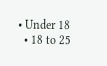• Under 18
  • 18 to 25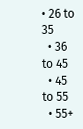• 26 to 35
  • 36 to 45
  • 45 to 55
  • 55+